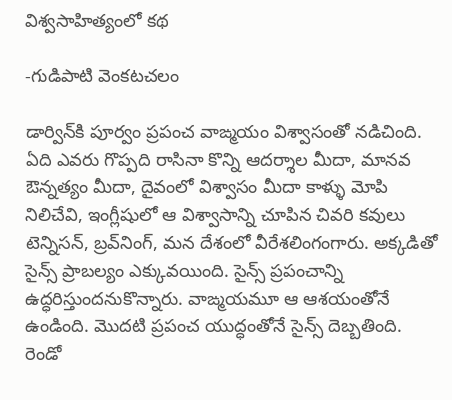విశ్వసాహిత్యంలో కథ

-గుడిపాటి వెంకటచలం

డార్విన్‌కి పూర్వం ప్రపంచ వాఙ్మయం విశ్వాసంతో నడిచింది. ఏది ఎవరు గొప్పది రాసినా కొన్ని ఆదర్శాల మీదా, మానవ ఔన్నత్యం మీదా, దైవంలో విశ్వాసం మీదా కాళ్ళు మోపి నిలిచేవి, ఇంగ్లీషులో ఆ విశ్వాసాన్ని చూపిన చివరి కవులు టెన్నిసన్‌, బ్రవ్‌నింగ్‌, మన దేశంలో వీరేశలింగంగారు. అక్కడితో సైన్స్‌ ప్రాబల్యం ఎక్కువయింది. సైన్స్‌ ప్రపంచాన్ని ఉద్ధరిస్తుందనుకొన్నారు. వాఙ్మయమూ ఆ ఆశయంతోనే ఉండింది. మొదటి ప్రపంచ యుద్ధంతోనే సైన్స్‌ దెబ్బతింది.
రెండో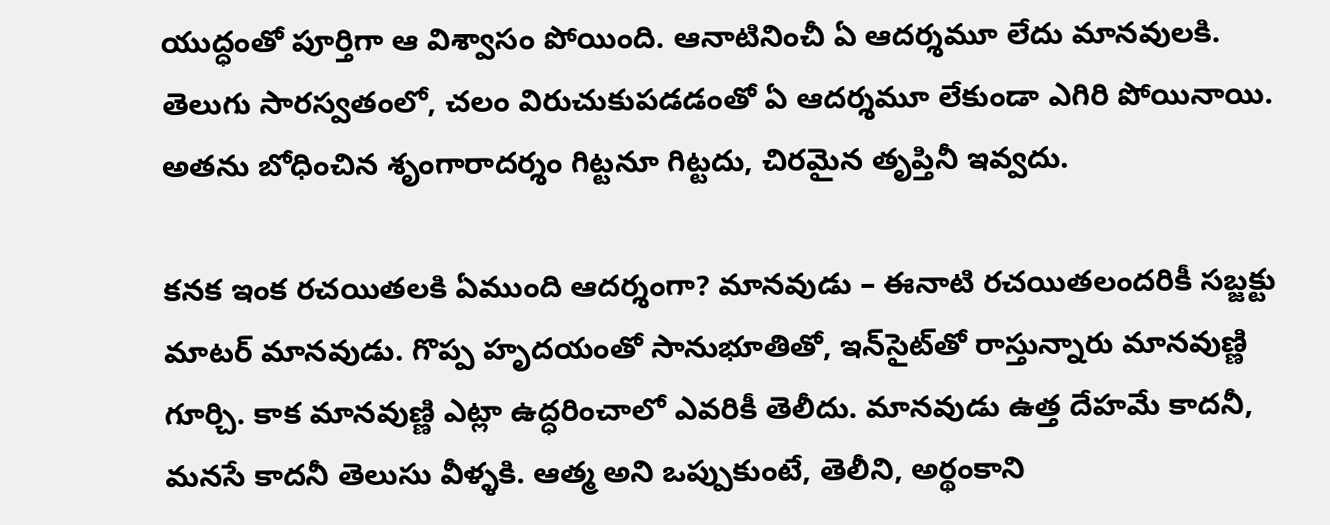యుద్ధంతో పూర్తిగా ఆ విశ్వాసం పోయింది. ఆనాటినించీ ఏ ఆదర్శమూ లేదు మానవులకి. తెలుగు సారస్వతంలో, చలం విరుచుకుపడడంతో ఏ ఆదర్శమూ లేకుండా ఎగిరి పోయినాయి. అతను బోధించిన శృంగారాదర్శం గిట్టనూ గిట్టదు, చిరమైన తృప్తినీ ఇవ్వదు.

కనక ఇంక రచయితలకి ఏముంది ఆదర్శంగా? మానవుడు – ఈనాటి రచయితలందరికీ సబ్జక్టు మాటర్‌ మానవుడు. గొప్ప హృదయంతో సానుభూతితో, ఇన్‌సైట్‌తో రాస్తున్నారు మానవుణ్ణి గూర్చి. కాక మానవుణ్ణి ఎట్లా ఉద్ధరించాలో ఎవరికీ తెలీదు. మానవుడు ఉత్త దేహమే కాదనీ, మనసే కాదనీ తెలుసు వీళ్ళకి. ఆత్మ అని ఒప్పుకుంటే, తెలీని, అర్థంకాని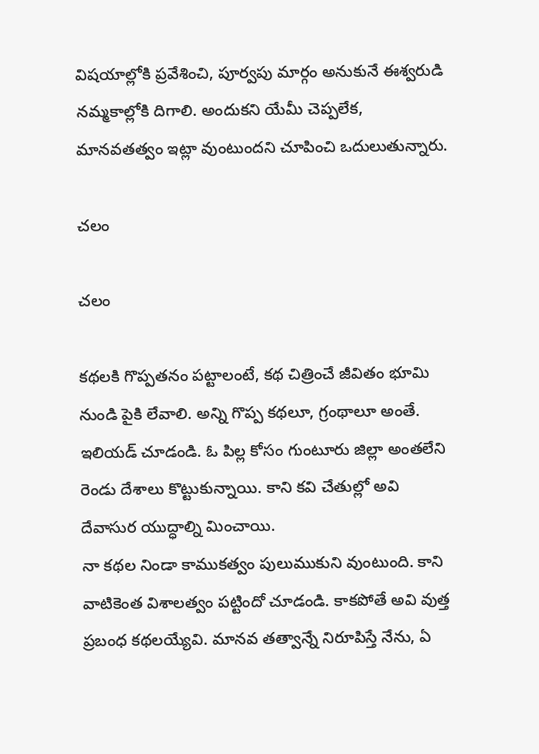విషయాల్లోకి ప్రవేశించి, పూర్వపు మార్గం అనుకునే ఈశ్వరుడి నమ్మకాల్లోకి దిగాలి. అందుకని యేమీ చెప్పలేక, మానవతత్వం ఇట్లా వుంటుందని చూపించి ఒదులుతున్నారు.

చలం

చలం

కథలకి గొప్పతనం పట్టాలంటే, కథ చిత్రించే జీవితం భూమి నుండి పైకి లేవాలి. అన్ని గొప్ప కథలూ, గ్రంథాలూ అంతే. ఇలియడ్‌ చూడండి. ఓ పిల్ల కోసం గుంటూరు జిల్లా అంతలేని రెండు దేశాలు కొట్టుకున్నాయి. కాని కవి చేతుల్లో అవి దేవాసుర యుద్ధాల్ని మించాయి.
నా కథల నిండా కాముకత్వం పులుముకుని వుంటుంది. కాని వాటికెంత విశాలత్వం పట్టిందో చూడండి. కాకపోతే అవి వుత్త ప్రబంధ కథలయ్యేవి. మానవ తత్వాన్నే నిరూపిస్తే నేను, ఏ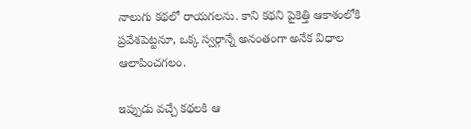నాలుగు కథలో రాయగలను. కాని కథని పైకెత్తి ఆకాశంలోకి ప్రవేశపెట్టనూ, ఒక్క స్వర్గాన్నే అనంతంగా అనేక విధాల ఆలాపించగలం.

ఇప్పుడు వచ్చే కథలకి ఆ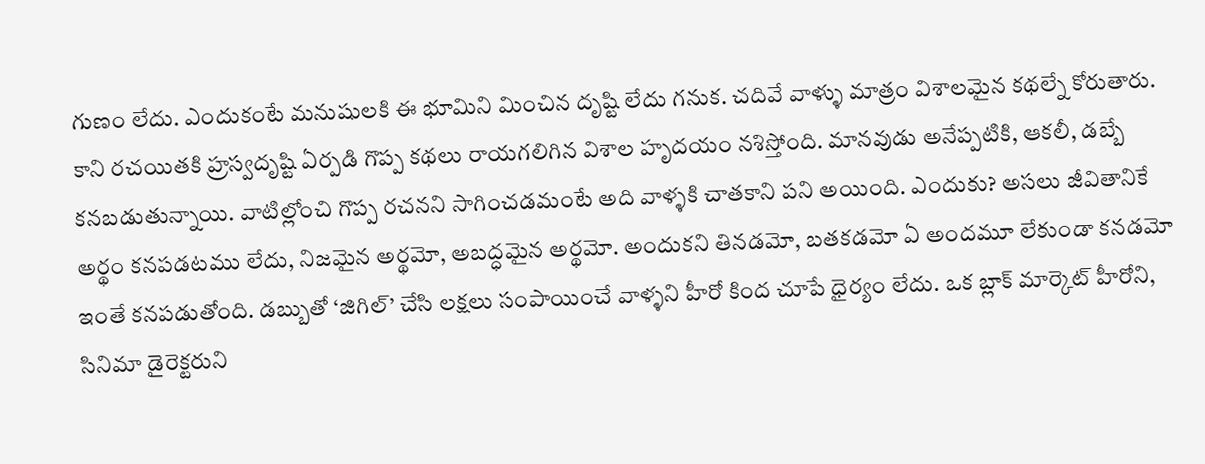గుణం లేదు. ఎందుకంటే మనుషులకి ఈ భూమిని మించిన దృష్టి లేదు గనుక. చదివే వాళ్ళు మాత్రం విశాలమైన కథల్నే కోరుతారు. కాని రచయితకి హ్రస్వదృష్టి ఏర్పడి గొప్ప కథలు రాయగలిగిన విశాల హృదయం నశిస్తోంది. మానవుడు అనేప్పటికి, ఆకలీ, డబ్బే కనబడుతున్నాయి. వాటిల్లోంచి గొప్ప రచనని సాగించడమంటే అది వాళ్ళకి చాతకాని పని అయింది. ఎందుకు? అసలు జీవితానికే అర్థం కనపడటము లేదు, నిజమైన అర్థమో, అబద్ధమైన అర్థమో. అందుకని తినడమో, బతకడమో ఏ అందమూ లేకుండా కనడమో ఇంతే కనపడుతోంది. డబ్బుతో ‘జిగిల్‌’ చేసి లక్షలు సంపాయించే వాళ్ళని హీరో కింద చూపే ధైర్యం లేదు. ఒక బ్లాక్‌ మార్కెట్‌ హీరోని, సినిమా డైరెక్టరుని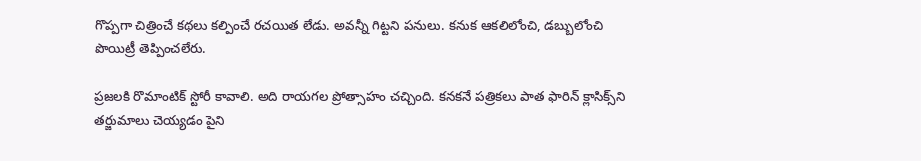గొప్పగా చిత్రించే కథలు కల్పించే రచయిత లేడు. అవన్నీ గిట్టని పనులు. కనుక ఆకలిలోంచి, డబ్బులోంచి పొయిట్రీ తెప్పించలేరు.

ప్రజలకి రొమాంటిక్‌ స్టోరీ కావాలి. అది రాయగల ప్రోత్సాహం చచ్చింది. కనకనే పత్రికలు పాత ఫారిన్‌ క్లాసిక్స్‌ని తర్జుమాలు చెయ్యడం పైని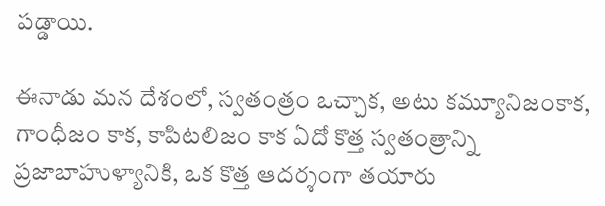పడ్డాయి.

ఈనాడు మన దేశంలో, స్వతంత్రం ఒచ్చాక, అటు కమ్యూనిజంకాక, గాంధీజం కాక, కాపిటలిజం కాక ఏదో కొత్త స్వతంత్రాన్ని ప్రజాబాహుళ్యానికి, ఒక కొత్త ఆదర్శంగా తయారు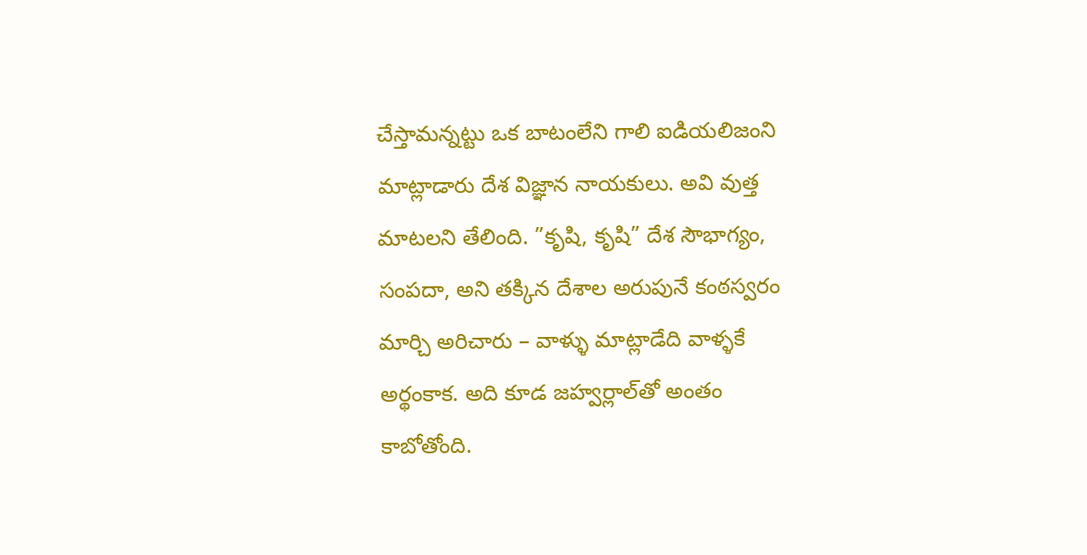చేస్తామన్నట్టు ఒక బాటంలేని గాలి ఐడియలిజంని మాట్లాడారు దేశ విజ్ఞాన నాయకులు. అవి వుత్త మాటలని తేలింది. ”కృషి, కృషి” దేశ సౌభాగ్యం, సంపదా, అని తక్కిన దేశాల అరుపునే కంఠస్వరం మార్చి అరిచారు – వాళ్ళు మాట్లాడేది వాళ్ళకే అర్థంకాక. అది కూడ జహ్వర్లాల్‌తో అంతం కాబోతోంది.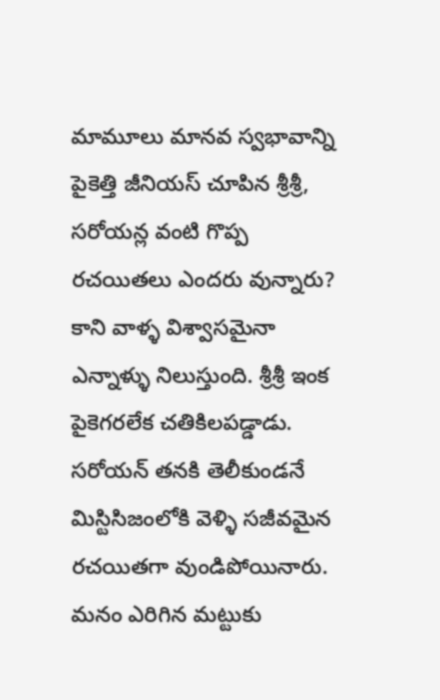మామూలు మానవ స్వభావాన్ని పైకెత్తి జీనియస్‌ చూపిన శ్రీశ్రీ, సరోయన్ల వంటి గొప్ప రచయితలు ఎందరు వున్నారు? కాని వాళ్ళ విశ్వాసమైనా ఎన్నాళ్ళు నిలుస్తుంది. శ్రీశ్రీ ఇంక పైకెగరలేక చతికిలపడ్డాడు. సరోయన్‌ తనకి తెలీకుండనే మిస్టిసిజంలోకి వెళ్ళి సజీవమైన రచయితగా వుండిపోయినారు. మనం ఎరిగిన మట్టుకు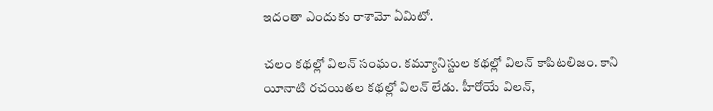ఇదంతా ఎందుకు రాశామో ఏమిటో.

చలం కథల్లో విలన్‌ సంఘం. కమ్యూనిస్టుల కథల్లో విలన్‌ కాపిటలిజం. కాని యీనాటి రచయితల కథల్లో విలన్‌ లేడు. హీరోయే విలన్‌,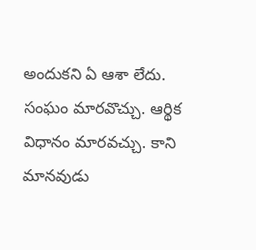అందుకని ఏ ఆశా లేదు. సంఘం మారవొచ్చు. ఆర్థిక విధానం మారవచ్చు. కాని మానవుడు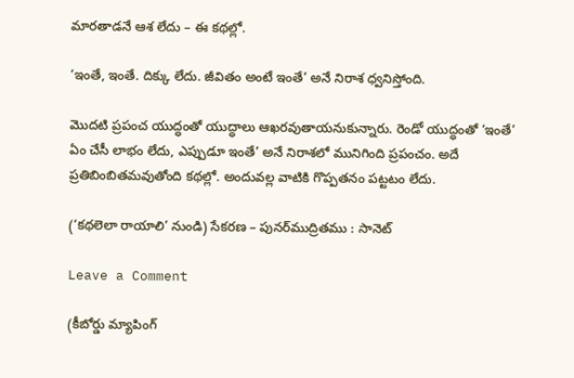మారతాడనే ఆశ లేదు – ఈ కథల్లో.

‘ఇంతే, ఇంతే. దిక్కు లేదు. జీవితం అంటే ఇంతే’ అనే నిరాశ ధ్వనిస్తోంది.

మొదటి ప్రపంచ యుద్ధంతో యుద్ధాలు ఆఖరవుతాయనుకున్నారు. రెండో యుద్ధంతో ‘ఇంతే’ ఏం చేసీ లాభం లేదు, ఎప్పుడూ ఇంతే’ అనే నిరాశలో మునిగింది ప్రపంచం. అదే ప్రతిబింబితమవుతోంది కథల్లో. అందువల్ల వాటికి గొప్పతనం పట్టటం లేదు.

(‘కథలెలా రాయాలి’ నుండి) సేకరణ – పునర్‌ముద్రితము : సానెట్‌

Leave a Comment

(కీబోర్డు మ్యాపింగ్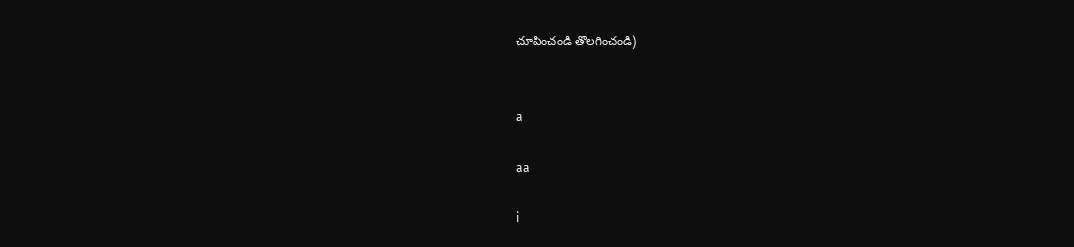చూపించండి తొలగించండి)


a

aa

i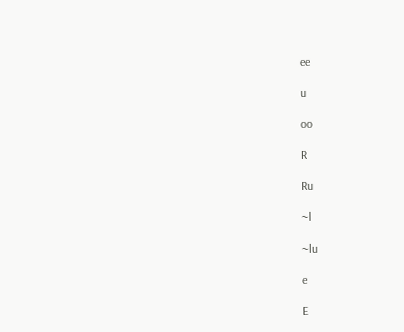ee

u

oo

R

Ru

~l

~lu

e

E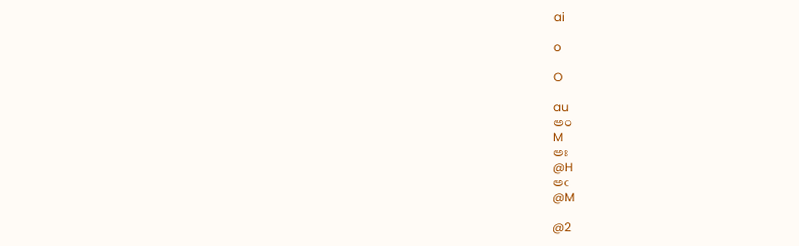ai

o

O

au
అం
M
అః
@H
అఁ
@M

@2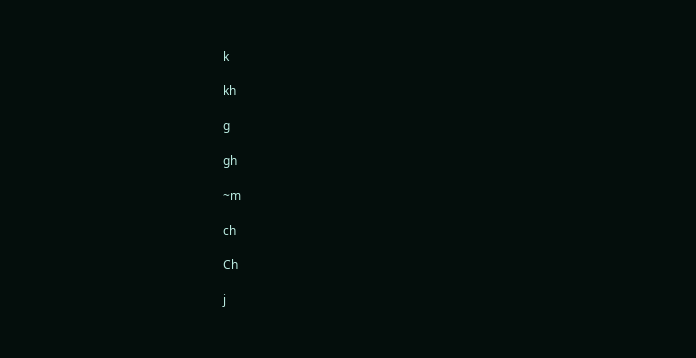k

kh

g

gh

~m

ch

Ch

j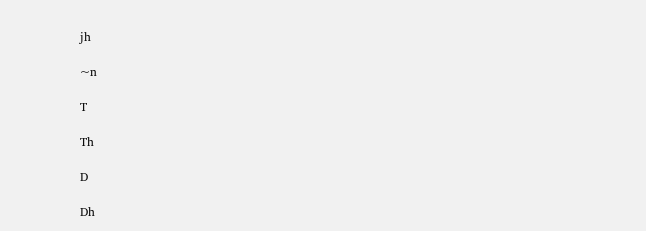jh

~n

T

Th

D

Dh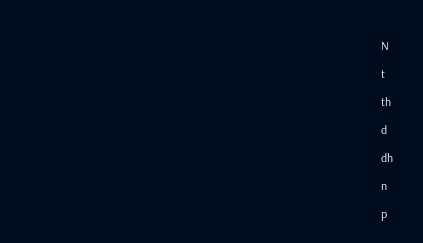N

t

th

d

dh

n

p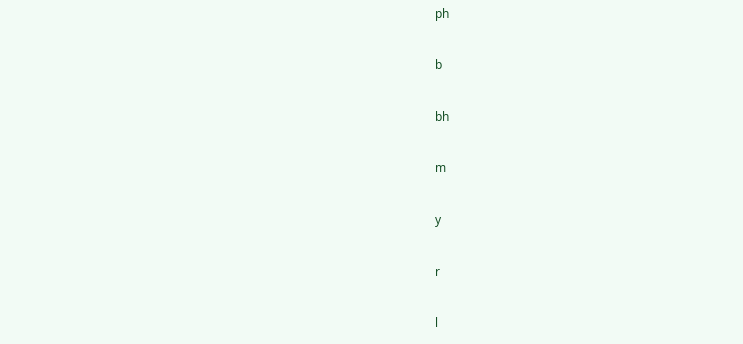ph

b

bh

m

y

r

l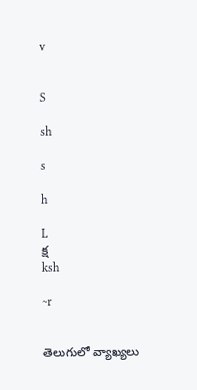v


S

sh

s

h

L
క్ష
ksh

~r


తెలుగులో వ్యాఖ్యలు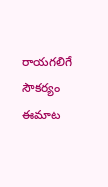రాయగలిగే సౌకర్యం ఈమాట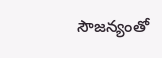సౌజన్యంతో